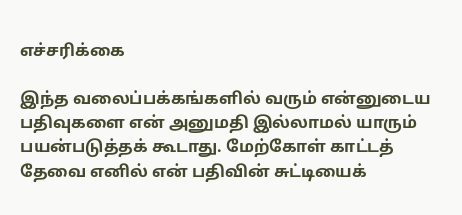எச்சரிக்கை

இந்த வலைப்பக்கங்களில் வரும் என்னுடைய பதிவுகளை என் அனுமதி இல்லாமல் யாரும் பயன்படுத்தக் கூடாது. மேற்கோள் காட்டத் தேவை எனில் என் பதிவின் சுட்டியைக்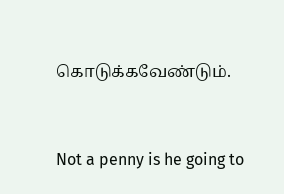கொடுக்கவேண்டும்.


Not a penny is he going to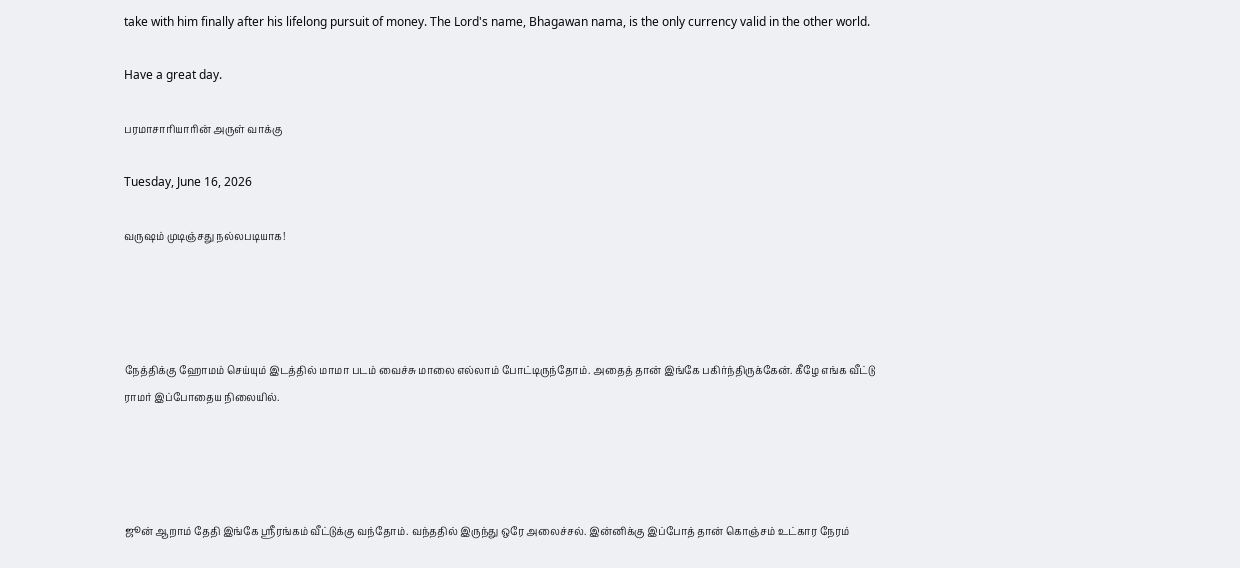take with him finally after his lifelong pursuit of money. The Lord's name, Bhagawan nama, is the only currency valid in the other world.

Have a great day.

பரமாசாரியாரின் அருள் வாக்கு

Tuesday, June 16, 2026

வருஷம் முடிஞ்சது நல்லபடியாக!




நேத்திக்கு ஹோமம் செய்யும் இடத்தில் மாமா படம் வைச்சு மாலை எல்லாம் போட்டிருந்தோம். அதைத் தான் இங்கே பகிர்ந்திருக்கேன். கீழே எங்க வீட்டு ராமர் இப்போதைய நிலையில்.




ஜூன் ஆறாம் தேதி இங்கே ஸ்ரீரங்கம் வீட்டுக்கு வந்தோம். வந்ததில் இருந்து ஒரே அலைச்சல். இன்னிக்கு இப்போத் தான் கொஞ்சம் உட்கார நேரம்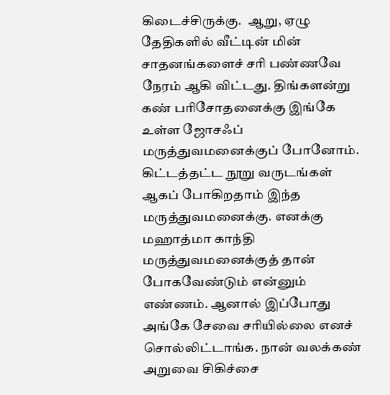கிடைச்சிருக்கு.  ஆறு, ஏழு தேதிகளில் வீட்டின் மின் சாதனங்களைச் சரி பண்ணவே நேரம் ஆகி விட்டது. திங்களன்று கண் பரிசோதனைக்கு இங்கே உள்ள ஜோசஃப் மருத்துவமனைக்குப் போனோம். கிட்டத்தட்ட நூறு வருடங்கள் ஆகப் போகிறதாம் இந்த மருத்துவமனைக்கு. எனக்கு மஹாத்மா காந்தி மருத்துவமனைக்குத் தான் போகவேண்டும் என்னும் எண்ணம். ஆனால் இப்போது அங்கே சேவை சரியில்லை எனச் சொல்லிட்டாங்க. நான் வலக்கண் அறுவை சிகிச்சை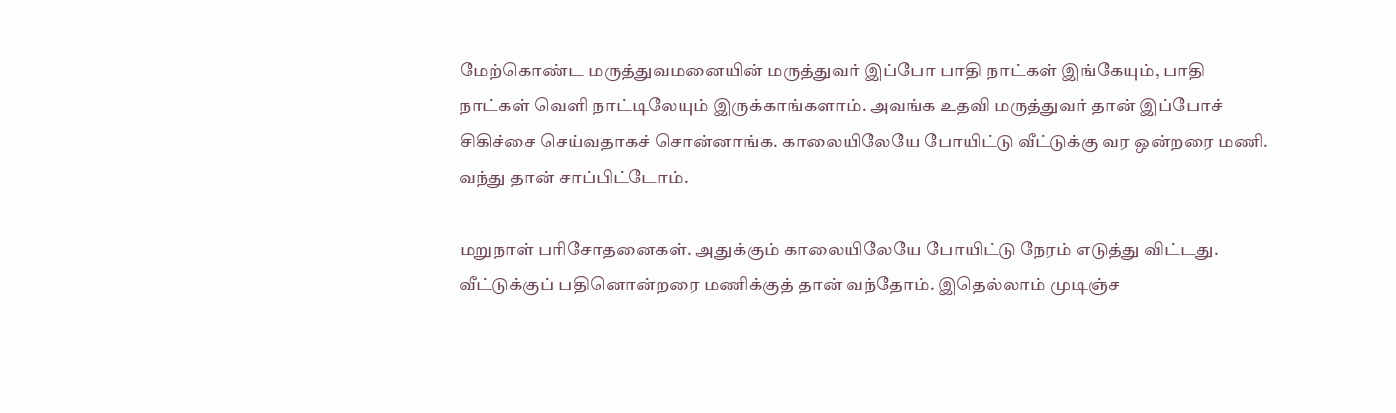மேற்கொண்ட மருத்துவமனையின் மருத்துவர் இப்போ பாதி நாட்கள் இங்கேயும், பாதி நாட்கள் வெளி நாட்டிலேயும் இருக்காங்களாம். அவங்க உதவி மருத்துவர் தான் இப்போச் சிகிச்சை செய்வதாகச் சொன்னாங்க. காலையிலேயே போயிட்டு வீட்டுக்கு வர ஒன்றரை மணி. வந்து தான் சாப்பிட்டோம்.

மறுநாள் பரிசோதனைகள். அதுக்கும் காலையிலேயே போயிட்டு நேரம் எடுத்து விட்டது. வீட்டுக்குப் பதினொன்றரை மணிக்குத் தான் வந்தோம். இதெல்லாம் முடிஞ்ச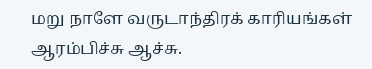மறு நாளே வருடாந்திரக் காரியங்கள் ஆரம்பிச்சு ஆச்சு.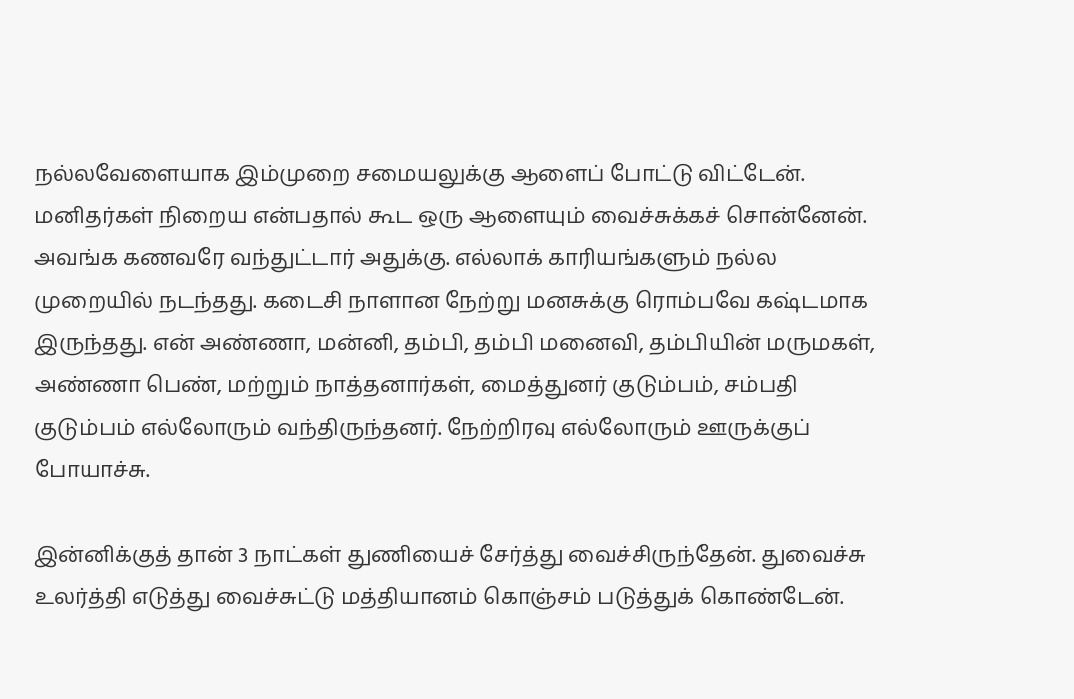நல்லவேளையாக இம்முறை சமையலுக்கு ஆளைப் போட்டு விட்டேன். மனிதர்கள் நிறைய என்பதால் கூட ஒரு ஆளையும் வைச்சுக்கச் சொன்னேன். அவங்க கணவரே வந்துட்டார் அதுக்கு. எல்லாக் காரியங்களும் நல்ல முறையில் நடந்தது. கடைசி நாளான நேற்று மனசுக்கு ரொம்பவே கஷ்டமாக இருந்தது. என் அண்ணா, மன்னி, தம்பி, தம்பி மனைவி, தம்பியின் மருமகள், அண்ணா பெண், மற்றும் நாத்தனார்கள், மைத்துனர் குடும்பம், சம்பதி குடும்பம் எல்லோரும் வந்திருந்தனர். நேற்றிரவு எல்லோரும் ஊருக்குப் போயாச்சு.

இன்னிக்குத் தான் 3 நாட்கள் துணியைச் சேர்த்து வைச்சிருந்தேன். துவைச்சு உலர்த்தி எடுத்து வைச்சுட்டு மத்தியானம் கொஞ்சம் படுத்துக் கொண்டேன்.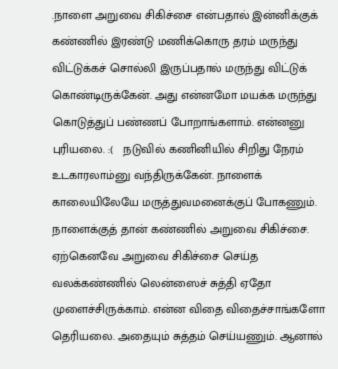.நாளை அறுவை சிகிச்சை என்பதால் இன்னிக்குக் கண்ணில் இரண்டு மணிக்கொரு தரம் மருந்து விட்டுக்கச் சொல்லி இருப்பதால் மருந்து விட்டுக் கொண்டிருக்கேன். அது என்னமோ மயக்க மருந்து கொடுத்துப் பண்ணப் போறாங்களாம். என்னனு புரியலை. :(   நடுவில் கணினியில் சிறிது நேரம் உடகாரலாம்னு வந்திருக்கேன். நாளைக் காலையிலேயே மருத்துவமனைக்குப் போகணும். நாளைக்குத் தான் கண்ணில் அறுவை சிகிச்சை. ஏற்கெனவே அறுவை சிகிச்சை செய்த வலக்கண்ணில் லென்ஸைச் சுத்தி ஏதோ முளைச்சிருக்காம். என்ன விதை விதைச்சாங்களோ தெரியலை. அதையும் சுத்தம் செய்யணும். ஆனால்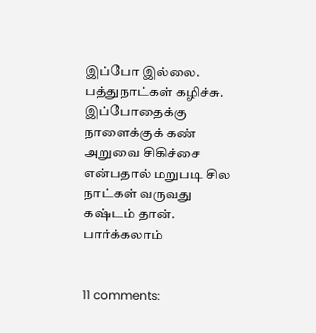இப்போ இல்லை. பத்துநாட்கள் கழிச்சு. இப்போதைக்கு நாளைக்குக் கண் அறுவை சிகிச்சை என்பதால் மறுபடி சில நாட்கள் வருவது கஷ்டம் தான். பார்க்கலாம்


11 comments: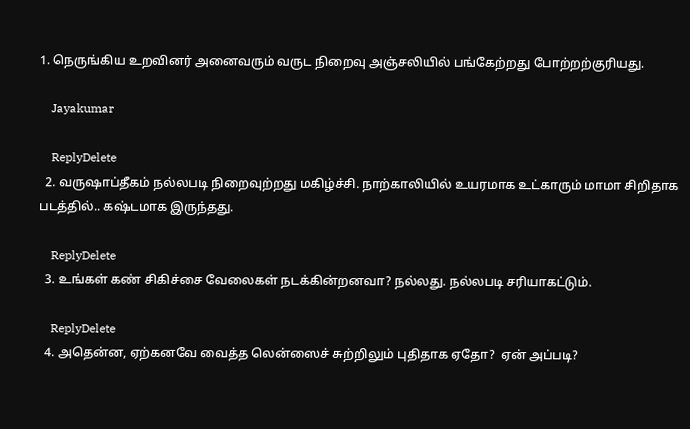1. நெருங்கிய உறவினர் அனைவரும் வருட நிறைவு அஞ்சலியில் பங்கேற்றது போற்றற்குரியது.

    Jayakumar

    ReplyDelete
  2. வருஷாப்தீகம் நல்லபடி நிறைவுற்றது மகிழ்ச்சி. நாற்காலியில் உயரமாக உட்காரும் மாமா சிறிதாக படத்தில்.. கஷ்டமாக இருந்தது.

    ReplyDelete
  3. உங்கள் கண் சிகிச்சை வேலைகள் நடக்கின்றனவா? நல்லது. நல்லபடி சரியாகட்டும்.

    ReplyDelete
  4. அதென்ன, ஏற்கனவே வைத்த லென்ஸைச் சுற்றிலும் புதிதாக ஏதோ?  ஏன் அப்படி?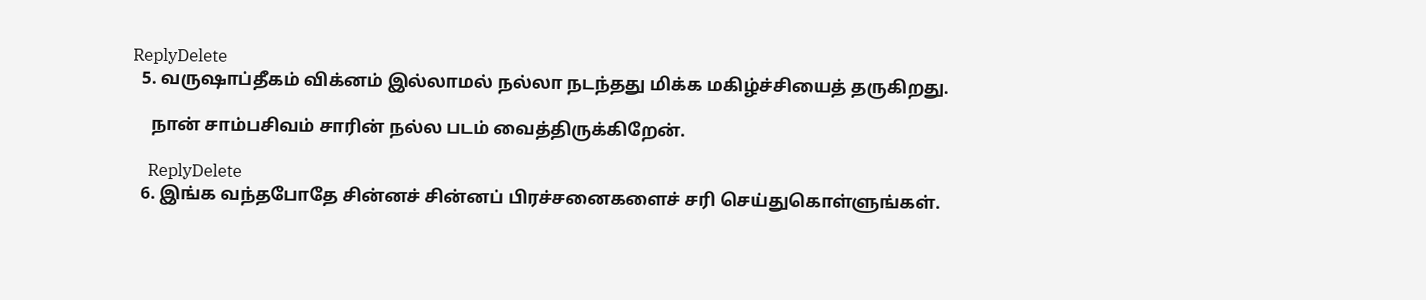ReplyDelete
  5. வருஷாப்தீகம் விக்னம் இல்லாமல் நல்லா நடந்தது மிக்க மகிழ்ச்சியைத் தருகிறது.

    நான் சாம்பசிவம் சாரின் நல்ல படம் வைத்திருக்கிறேன்.

    ReplyDelete
  6. இங்க வந்தபோதே சின்னச் சின்னப் பிரச்சனைகளைச் சரி செய்துகொள்ளுங்கள்.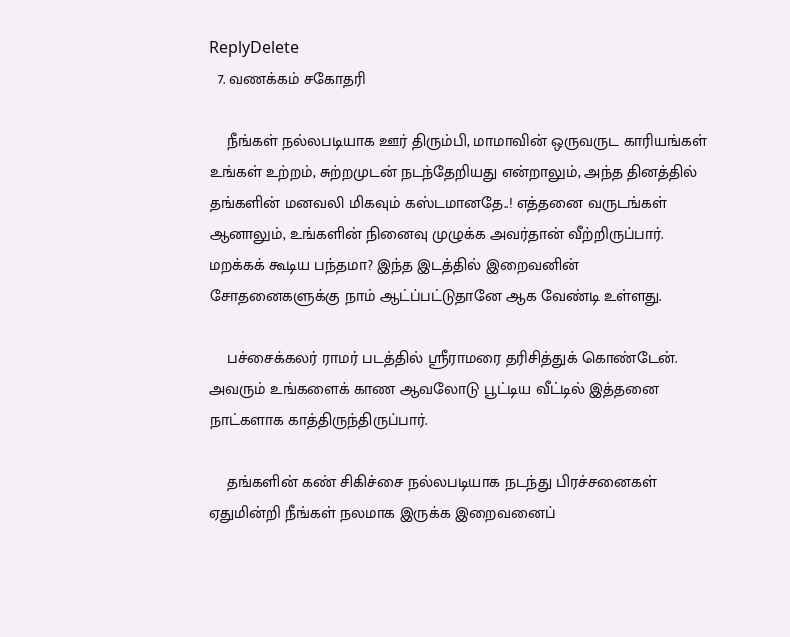ReplyDelete
  7. வணக்கம் சகோதரி

    நீங்கள் நல்லபடியாக ஊர் திரும்பி, மாமாவின் ஒருவருட காரியங்கள் உங்கள் உற்றம், சுற்றமுடன் நடந்தேறியது என்றாலும், அந்த தினத்தில் தங்களின் மனவலி மிகவும் கஸ்டமானதே..! எத்தனை வருடங்கள் ஆனாலும், உங்களின் நினைவு முழுக்க அவர்தான் வீற்றிருப்பார். மறக்கக் கூடிய பந்தமா? இந்த இடத்தில் இறைவனின் சோதனைகளுக்கு நாம் ஆட்ப்பட்டுதானே ஆக வேண்டி உள்ளது.

    பச்சைக்கலர் ராமர் படத்தில் ஸ்ரீராமரை தரிசித்துக் கொண்டேன். அவரும் உங்களைக் காண ஆவலோடு பூட்டிய வீட்டில் இத்தனை நாட்களாக காத்திருந்திருப்பார்.

    தங்களின் கண் சிகிச்சை நல்லபடியாக நடந்து பிரச்சனைகள் ஏதுமின்றி நீங்கள் நலமாக இருக்க இறைவனைப்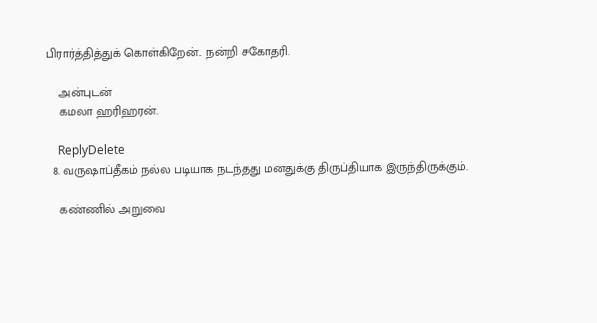பிரார்த்தித்துக் கொள்கிறேன்.. நன்றி சகோதரி.

    அன்புடன்
    கமலா ஹரிஹரன்.

    ReplyDelete
  8. வருஷாப்தீகம் நல்ல படியாக நடந்தது மனதுக்கு திருப்தியாக இருந்திருக்கும்.

    கண்ணில் அறுவை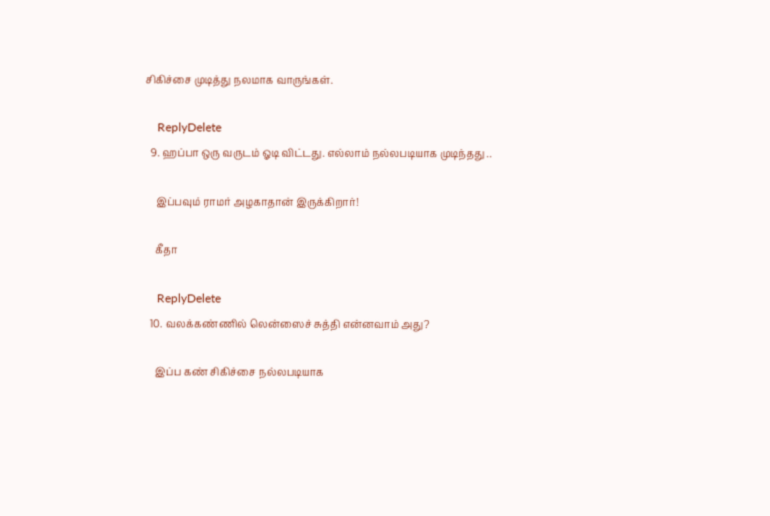சிகிச்சை முடித்து நலமாக வாருங்கள்.

    ReplyDelete
  9. ஹப்பா ஒரு வருடம் ஓடி விட்டது. எல்லாம் நல்லபடியாக முடிந்தது ..

    இப்பவும் ராமர் அழகாதான் இருக்கிறார்!

    கீதா

    ReplyDelete
  10. வலக்கண்ணில் லென்ஸைச் சுத்தி என்னவாம் அது?

    இப்ப கண் சிகிச்சை நல்லபடியாக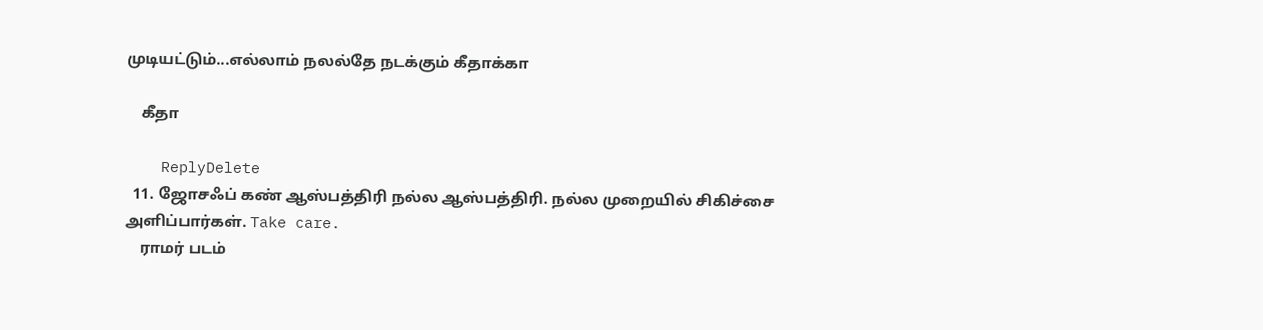முடியட்டும்...எல்லாம் நலல்தே நடக்கும் கீதாக்கா

    கீதா

    ReplyDelete
  11. ஜோசஃப் கண் ஆஸ்பத்திரி நல்ல ஆஸ்பத்திரி. நல்ல முறையில் சிகிச்சை அளிப்பார்கள். Take care.
    ராமர் படம்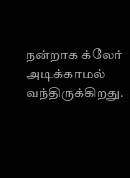நன்றாக க்லேர் அடிக்காமல் வந்திருக்கிறது.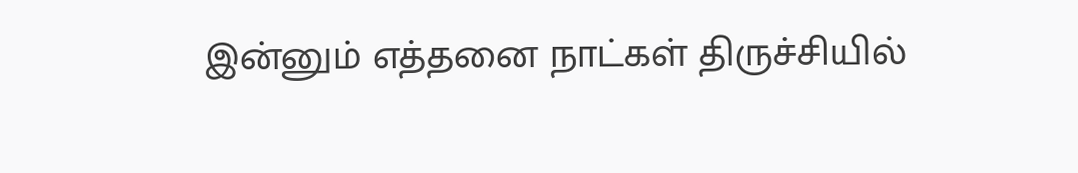இன்னும் எத்தனை நாட்கள் திருச்சியில்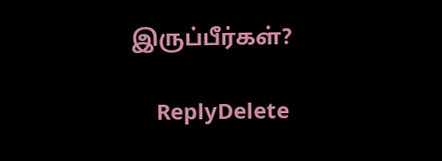இருப்பீர்கள்?

    ReplyDelete